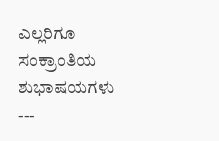ಎಲ್ಲರಿಗೂ ಸಂಕ್ರಾಂತಿಯ ಶುಭಾಷಯಗಳು
---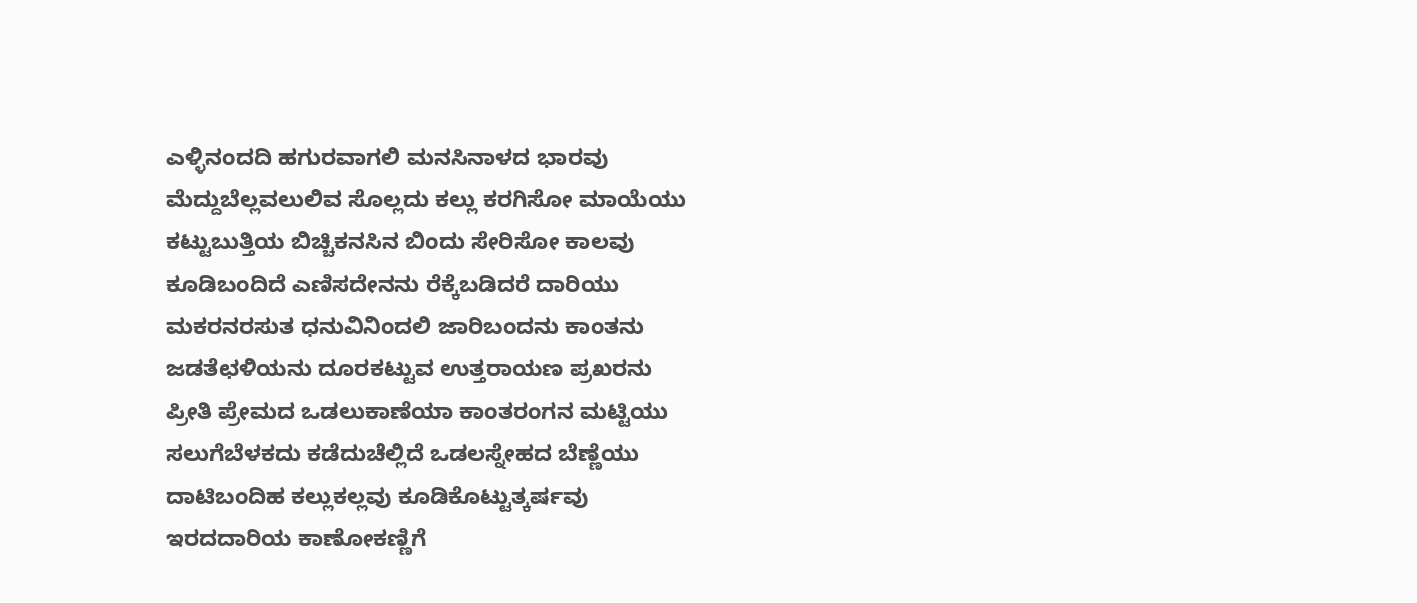ಎಳ್ಳಿನಂದದಿ ಹಗುರವಾಗಲಿ ಮನಸಿನಾಳದ ಭಾರವು
ಮೆದ್ದುಬೆಲ್ಲವಲುಲಿವ ಸೊಲ್ಲದು ಕಲ್ಲು ಕರಗಿಸೋ ಮಾಯೆಯು
ಕಟ್ಟುಬುತ್ತಿಯ ಬಿಚ್ಚಿಕನಸಿನ ಬಿಂದು ಸೇರಿಸೋ ಕಾಲವು
ಕೂಡಿಬಂದಿದೆ ಎಣಿಸದೇನನು ರೆಕ್ಕೆಬಡಿದರೆ ದಾರಿಯು
ಮಕರನರಸುತ ಧನುವಿನಿಂದಲಿ ಜಾರಿಬಂದನು ಕಾಂತನು
ಜಡತೆಛಳಿಯನು ದೂರಕಟ್ಟುವ ಉತ್ತರಾಯಣ ಪ್ರಖರನು
ಪ್ರೀತಿ ಪ್ರೇಮದ ಒಡಲುಕಾಣೆಯಾ ಕಾಂತರಂಗನ ಮಟ್ಟಿಯು
ಸಲುಗೆಬೆಳಕದು ಕಡೆದುಚೆಲ್ಲಿದೆ ಒಡಲಸ್ನೇಹದ ಬೆಣ್ಣೆಯು
ದಾಟಿಬಂದಿಹ ಕಲ್ಲುಕಲ್ಲವು ಕೂಡಿಕೊಟ್ಟುತ್ಕರ್ಷವು
ಇರದದಾರಿಯ ಕಾಣೋಕಣ್ಣಿಗೆ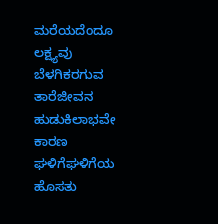ಮರೆಯದೆಂದೂ ಲಕ್ಷ್ಯವು
ಬೆಳಗಿಕರಗುವ ತಾರೆಜೀವನ ಹುಡುಕಿಲಾಭವೇ ಕಾರಣ
ಘಳಿಗೆಘಳಿಗೆಯ ಹೊಸತು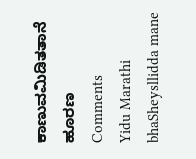ಕಾಣುವಮಿಡಿತತಾನೆ ಹೂರಣ
Comments
Yidu Marathi bhaSheysllidda mane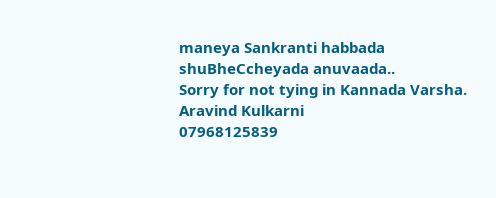maneya Sankranti habbada shuBheCcheyada anuvaada..
Sorry for not tying in Kannada Varsha.
Aravind Kulkarni
07968125839